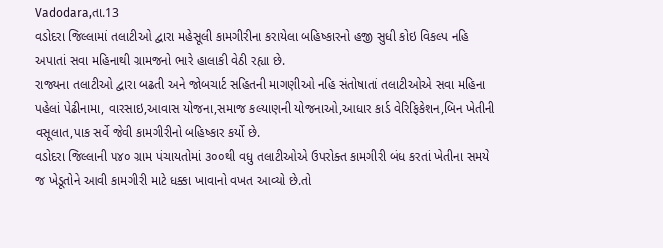Vadodara,તા.13
વડોદરા જિલ્લામાં તલાટીઓ દ્વારા મહેસૂલી કામગીરીના કરાયેલા બહિષ્કારનો હજી સુધી કોઇ વિકલ્પ નહિ અપાતાં સવા મહિનાથી ગ્રામજનો ભારે હાલાકી વેઠી રહ્યા છે.
રાજ્યના તલાટીઓ દ્વારા બઢતી અને જોબચાર્ટ સહિતની માગણીઓ નહિ સંતોષાતાં તલાટીઓએ સવા મહિના પહેલાં પેઢીનામા, વારસાઇ,આવાસ યોજના,સમાજ કલ્યાણની યોજનાઓ,આધાર કાર્ડ વેરિફિકેશન,બિન ખેતીની વસૂલાત,પાક સર્વે જેવી કામગીરીનો બહિષ્કાર કર્યો છે.
વડોદરા જિલ્લાની ૫૪૦ ગ્રામ પંચાયતોમાં ૩૦૦થી વધુ તલાટીઓએ ઉપરોક્ત કામગીરી બંધ કરતાં ખેતીના સમયે જ ખેડૂતોને આવી કામગીરી માટે ધક્કા ખાવાનો વખત આવ્યો છે.તો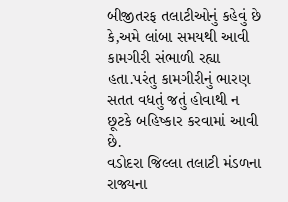બીજીતરફ તલાટીઓનું કહેવું છે કે,અમે લાંબા સમયથી આવી કામગીરી સંભાળી રહ્યા હતા.પરંતુ કામગીરીનું ભારણ સતત વધતું જતું હોવાથી ન છૂટકે બહિષ્કાર કરવામાં આવી છે.
વડોદરા જિલ્લા તલાટી મંડળના રાજ્યના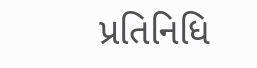પ્રતિનિધિ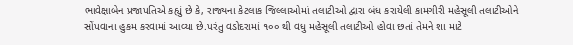ભાવેક્ષાબેન પ્રજાપતિએ કહ્યું છે કે, રાજ્યના કેટલાક જિલ્લાઓમાં તલાટીઓ દ્વારા બંધ કરાયેલી કામગીરી મહેસૂલી તલાટીઓને સોંપવાના હુકમ કરવામાં આવ્યા છે.પરંતુ વડોદરામાં ૧૦૦ થી વધુ મહેસૂલી તલાટીઓ હોવા છતાં તેમને શા માટે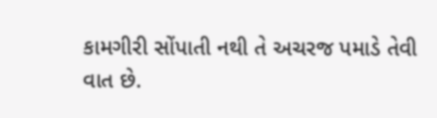કામગીરી સોંપાતી નથી તે અચરજ પમાડે તેવી વાત છે.